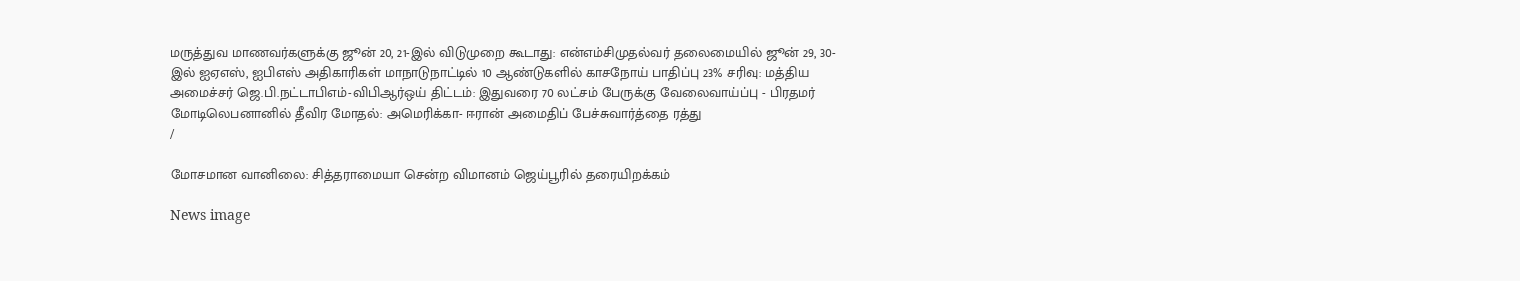மருத்துவ மாணவர்களுக்கு ஜூன் 20, 21-இல் விடுமுறை கூடாது: என்எம்சிமுதல்வர் தலைமையில் ஜூன் 29, 30-இல் ஐஏஎஸ், ஐபிஎஸ் அதிகாரிகள் மாநாடுநாட்டில் 10 ஆண்டுகளில் காசநோய் பாதிப்பு 23% சரிவு: மத்திய அமைச்சர் ஜெ.பி.நட்டாபிஎம்-விபிஆர்ஒய் திட்டம்: இதுவரை 70 லட்சம் பேருக்கு வேலைவாய்ப்பு - பிரதமர் மோடிலெபனானில் தீவிர மோதல்: அமெரிக்கா- ஈரான் அமைதிப் பேச்சுவார்த்தை ரத்து
/

மோசமான வானிலை: சித்தராமையா சென்ற விமானம் ஜெய்பூரில் தரையிறக்கம்

News image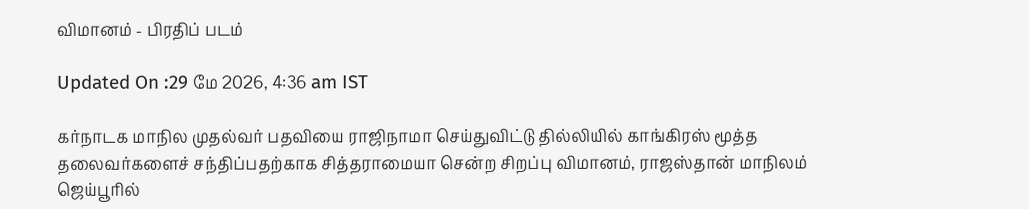விமானம் - பிரதிப் படம்

Updated On :29 மே 2026, 4:36 am IST

கர்நாடக மாநில முதல்வர் பதவியை ராஜிநாமா செய்துவிட்டு தில்லியில் காங்கிரஸ் மூத்த தலைவர்களைச் சந்திப்பதற்காக சித்தராமையா சென்ற சிறப்பு விமானம், ராஜஸ்தான் மாநிலம் ஜெய்பூரில்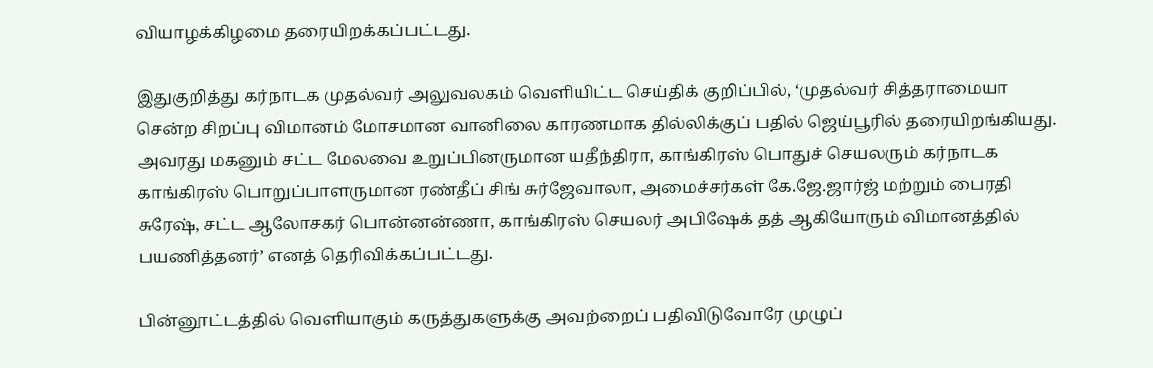வியாழக்கிழமை தரையிறக்கப்பட்டது.

இதுகுறித்து கர்நாடக முதல்வர் அலுவலகம் வெளியிட்ட செய்திக் குறிப்பில், ‘முதல்வர் சித்தராமையா சென்ற சிறப்பு விமானம் மோசமான வானிலை காரணமாக தில்லிக்குப் பதில் ஜெய்பூரில் தரையிறங்கியது. அவரது மகனும் சட்ட மேலவை உறுப்பினருமான யதீந்திரா, காங்கிரஸ் பொதுச் செயலரும் கர்நாடக காங்கிரஸ் பொறுப்பாளருமான ரண்தீப் சிங் சுர்ஜேவாலா, அமைச்சர்கள் கே.ஜே.ஜார்ஜ் மற்றும் பைரதி சுரேஷ், சட்ட ஆலோசகர் பொன்னன்ணா, காங்கிரஸ் செயலர் அபிஷேக் தத் ஆகியோரும் விமானத்தில் பயணித்தனர்’ எனத் தெரிவிக்கப்பட்டது.

பின்னூட்டத்தில் வெளியாகும் கருத்துகளுக்கு அவற்றைப் பதிவிடுவோரே முழுப்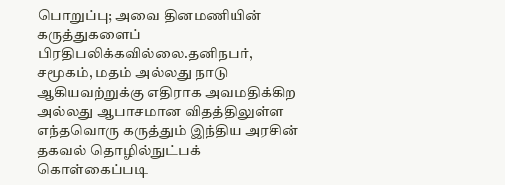பொறுப்பு; அவை தினமணியின் கருத்துகளைப் பிரதிபலிக்கவில்லை.தனிநபர், சமூகம், மதம் அல்லது நாடு ஆகியவற்றுக்கு எதிராக அவமதிக்கிற அல்லது ஆபாசமான விதத்திலுள்ள எந்தவொரு கருத்தும் இந்திய அரசின் தகவல் தொழில்நுட்பக் கொள்கைப்படி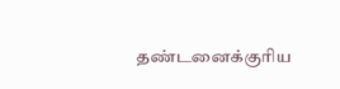தண்டனைக்குரிய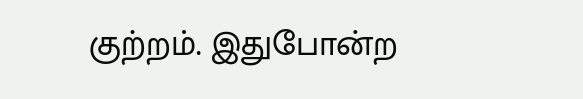குற்றம். இதுபோன்ற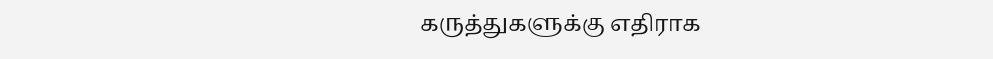கருத்துகளுக்கு எதிராக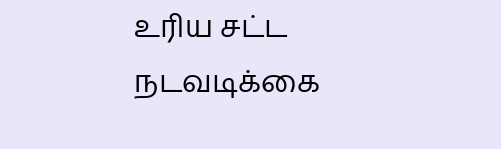உரிய சட்ட நடவடிக்கை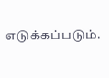எடுக்கப்படும்.